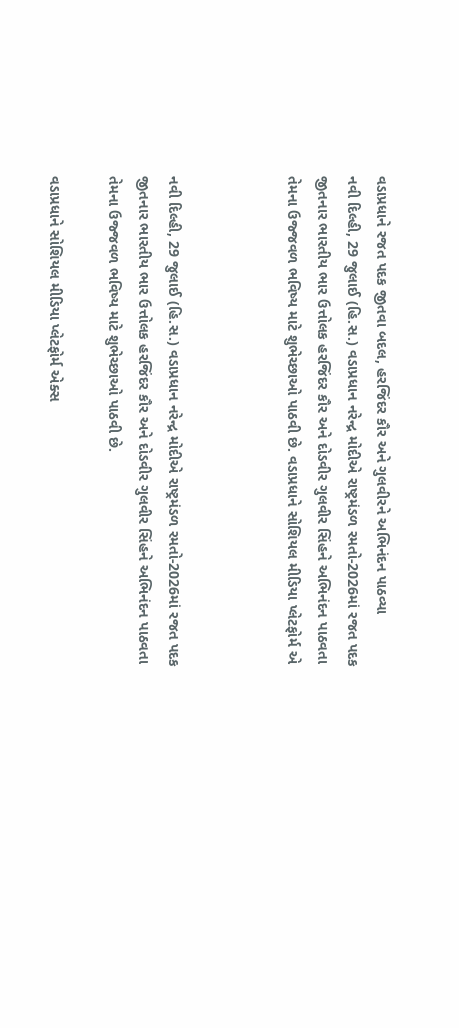વડાપ્રધાને રજત પદક જીતવા બદલ, હરજિંદર કૌર અને ગુલવીરને અભિનંદન પાઠવ્યા
નવી દિલ્હી, 29 જુલાઈ (હિ.સ.) વડાપ્રધાન નરેન્દ્ર મોદીએ રાષ્ટ્રમંડળ રમતો-2026માં રજત પદક જીતનાર ભારતીય ભાર ઉત્તોલક હરજિંદર કૌર અને દોડવીર ગુલવીર સિંહને અભિનંદન પાઠવતા તેમના ઉજ્જવળ ભવિષ્ય માટે શુભેચ્છાઓ પાઠવી છે. વડાપ્રધાને સોશિયલ મીડિયા પ્લેટફોર્મ એ



નવી દિલ્હી, 29 જુલાઈ (હિ.સ.) વડાપ્રધાન નરેન્દ્ર મોદીએ રાષ્ટ્રમંડળ રમતો-2026માં રજત પદક જીતનાર ભારતીય ભાર ઉત્તોલક હરજિંદર કૌર અને દોડવીર ગુલવીર સિંહને અભિનંદન પાઠવતા તેમના ઉજ્જવળ ભવિષ્ય માટે શુભેચ્છાઓ પાઠવી છે.

વડાપ્રધાને સોશિયલ મીડિયા પ્લેટફોર્મ એક્સ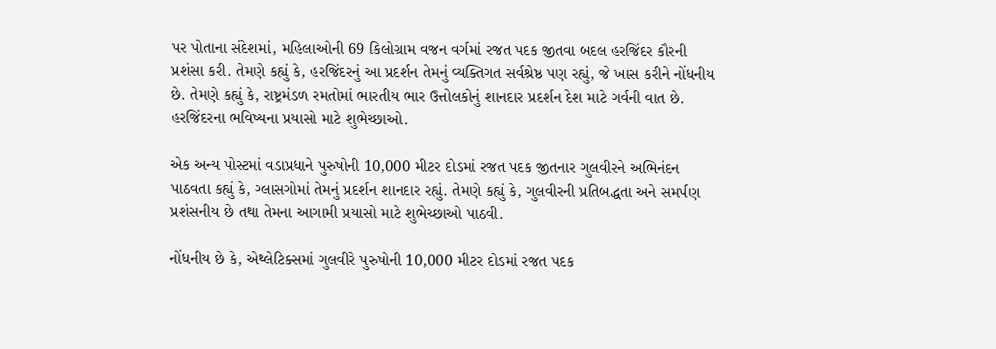પર પોતાના સંદેશમાં, મહિલાઓની 69 કિલોગ્રામ વજન વર્ગમાં રજત પદક જીતવા બદલ હરજિંદર કૌરની પ્રશંસા કરી. તેમણે કહ્યું કે, હરજિંદરનું આ પ્રદર્શન તેમનું વ્યક્તિગત સર્વશ્રેષ્ઠ પણ રહ્યું, જે ખાસ કરીને નોંધનીય છે. તેમણે કહ્યું કે, રાષ્ટ્રમંડળ રમતોમાં ભારતીય ભાર ઉત્તોલકોનું શાનદાર પ્રદર્શન દેશ માટે ગર્વની વાત છે. હરજિંદરના ભવિષ્યના પ્રયાસો માટે શુભેચ્છાઓ.

એક અન્ય પોસ્ટમાં વડાપ્રધાને પુરુષોની 10,000 મીટર દોડમાં રજત પદક જીતનાર ગુલવીરને અભિનંદન પાઠવતા કહ્યું કે, ગ્લાસગોમાં તેમનું પ્રદર્શન શાનદાર રહ્યું. તેમણે કહ્યું કે, ગુલવીરની પ્રતિબદ્ધતા અને સમર્પણ પ્રશંસનીય છે તથા તેમના આગામી પ્રયાસો માટે શુભેચ્છાઓ પાઠવી.

નોંધનીય છે કે, એથ્લેટિક્સમાં ગુલવીરે પુરુષોની 10,000 મીટર દોડમાં રજત પદક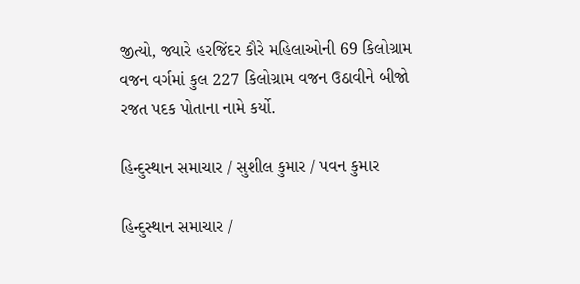જીત્યો, જ્યારે હરજિંદર કૌરે મહિલાઓની 69 કિલોગ્રામ વજન વર્ગમાં કુલ 227 કિલોગ્રામ વજન ઉઠાવીને બીજો રજત પદક પોતાના નામે કર્યો.

હિન્દુસ્થાન સમાચાર / સુશીલ કુમાર / પવન કુમાર

હિન્દુસ્થાન સમાચાર /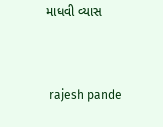માધવી વ્યાસ


 rajesh pande